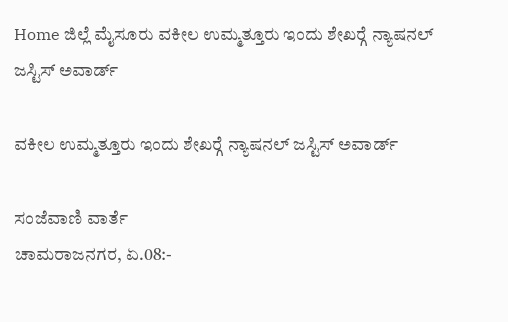Home ಜಿಲ್ಲೆ ಮೈಸೂರು ವಕೀಲ ಉಮ್ಮತ್ತೂರು ಇಂದು ಶೇಖರ್‍ಗೆ ನ್ಯಾಷನಲ್ ಜಸ್ಟಿಸ್ ಅವಾರ್ಡ್

ವಕೀಲ ಉಮ್ಮತ್ತೂರು ಇಂದು ಶೇಖರ್‍ಗೆ ನ್ಯಾಷನಲ್ ಜಸ್ಟಿಸ್ ಅವಾರ್ಡ್

ಸಂಜೆವಾಣಿ ವಾರ್ತೆ
ಚಾಮರಾಜನಗರ, ಏ.08:-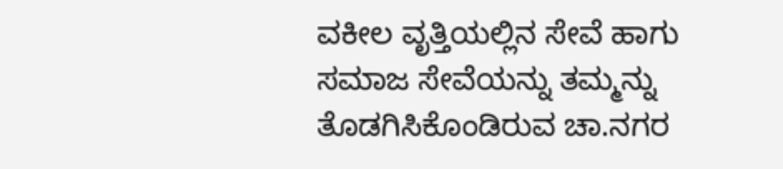ವಕೀಲ ವೃತ್ತಿಯಲ್ಲಿನ ಸೇವೆ ಹಾಗು ಸಮಾಜ ಸೇವೆಯನ್ನು ತಮ್ಮನ್ನು ತೊಡಗಿಸಿಕೊಂಡಿರುವ ಚಾ.ನಗರ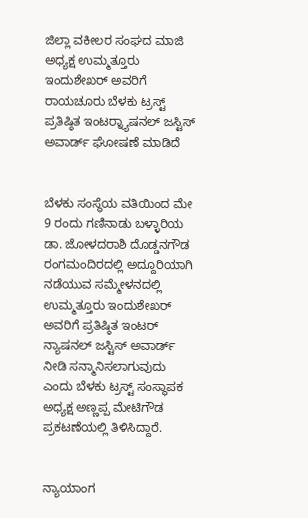ಜಿಲ್ಲಾ ವಕೀಲರ ಸಂಘದ ಮಾಜಿ ಅಧ್ಯಕ್ಷ ಉಮ್ಮತ್ತೂರು ಇಂದುಶೇಖರ್ ಅವರಿಗೆ ರಾಯಚೂರು ಬೆಳಕು ಟ್ರಸ್ಟ್ ಪ್ರತಿಷ್ಠಿತ ಇಂಟರ್‍ನ್ಯಾಷನಲ್ ಜಸ್ಟಿಸ್ ಅವಾರ್ಡ್ ಘೋಷಣೆ ಮಾಡಿದೆ


ಬೆಳಕು ಸಂಸ್ಥೆಯ ವತಿಯಿಂದ ಮೇ 9 ರಂದು ಗಣಿನಾಡು ಬಳ್ಳಾರಿಯ ಡಾ. ಜೋಳದರಾಶಿ ದೊಡ್ಡನಗೌಡ ರಂಗಮಂದಿರದಲ್ಲಿ ಅದ್ದೂರಿಯಾಗಿ ನಡೆಯುವ ಸಮ್ಮೇಳನದಲ್ಲಿ ಉಮ್ಮತ್ತೂರು ಇಂದುಶೇಖರ್ ಅವರಿಗೆ ಪ್ರತಿಷ್ಠಿತ ಇಂಟರ್ ನ್ಯಾಷನಲ್ ಜಸ್ಟಿಸ್ ಅವಾರ್ಡ್ ನೀಡಿ ಸನ್ಮಾನಿಸಲಾಗುವುದು ಎಂದು ಬೆಳಕು ಟ್ರಸ್ಟ್ ಸಂಸ್ಥಾಪಕ ಅಧ್ಯಕ್ಷ ಅಣ್ಣಪ್ಪ ಮೇಟಿಗೌಡ ಪ್ರಕಟಣೆಯಲ್ಲಿ ತಿಳಿಸಿದ್ದಾರೆ.


ನ್ಯಾಯಾಂಗ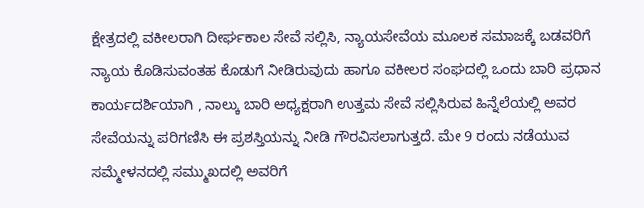ಕ್ಷೇತ್ರದಲ್ಲಿ ವಕೀಲರಾಗಿ ದೀರ್ಘಕಾಲ ಸೇವೆ ಸಲ್ಲಿಸಿ, ನ್ಯಾಯಸೇವೆಯ ಮೂಲಕ ಸಮಾಜಕ್ಕೆ ಬಡವರಿಗೆ ನ್ಯಾಯ ಕೊಡಿಸುವಂತಹ ಕೊಡುಗೆ ನೀಡಿರುವುದು ಹಾಗೂ ವಕೀಲರ ಸಂಘದಲ್ಲಿ ಒಂದು ಬಾರಿ ಪ್ರಧಾನ ಕಾರ್ಯದರ್ಶಿಯಾಗಿ , ನಾಲ್ಕು ಬಾರಿ ಅಧ್ಯಕ್ಷರಾಗಿ ಉತ್ತಮ ಸೇವೆ ಸಲ್ಲಿಸಿರುವ ಹಿನ್ನೆಲೆಯಲ್ಲಿ ಅವರ ಸೇವೆಯನ್ನು ಪರಿಗಣಿಸಿ ಈ ಪ್ರಶಸ್ತಿಯನ್ನು ನೀಡಿ ಗೌರವಿಸಲಾಗುತ್ತದೆ. ಮೇ 9 ರಂದು ನಡೆಯುವ ಸಮ್ಮೇಳನದಲ್ಲಿ ಸಮ್ಮುಖದಲ್ಲಿ ಅವರಿಗೆ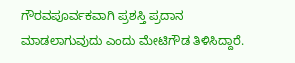ಗೌರವಪೂರ್ವಕವಾಗಿ ಪ್ರಶಸ್ತಿ ಪ್ರದಾನ ಮಾಡಲಾಗುವುದು ಎಂದು ಮೇಟಿಗೌಡ ತಿಳಿಸಿದ್ದಾರೆ.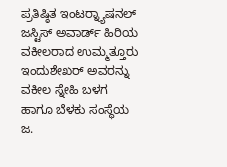ಪ್ರತಿಷ್ಠಿತ ಇಂಟರ್‍ನ್ಯಾಷನಲ್ ಜಸ್ಟಿಸ್ ಅವಾರ್ಡ್ ಹಿರಿಯ ವಕೀಲರಾದ ಉಮ್ಮತ್ತೂರು ಇಂದುಶೇಖರ್ ಅವರನ್ನು ವಕೀಲ ಸ್ನೇಹಿ ಬಳಗ ಹಾಗೂ ಬೆಳಕು ಸಂಸ್ಥೆಯ ಜ.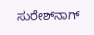ಸುರೇಶ್‍ನಾಗ್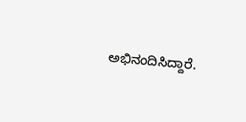ಅಭಿನಂದಿಸಿದ್ದಾರೆ.